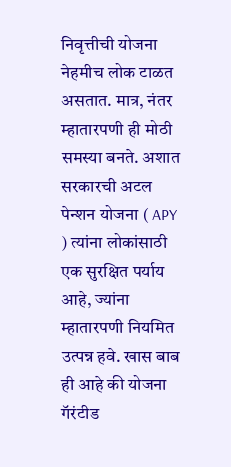निवृत्तीची योजना नेहमीच लोक टाळत असतात. मात्र, नंतर म्हातारपणी ही मोठी समस्या बनते. अशात सरकारची अटल पेन्शन योजना ( APY ) त्यांना लोकांसाठी एक सुरक्षित पर्याय आहे, ज्यांना म्हातारपणी नियमित उत्पन्न हवे. खास बाब ही आहे की योजना गॅरंटीड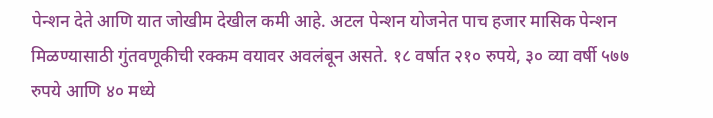पेन्शन देते आणि यात जोखीम देखील कमी आहे. अटल पेन्शन योजनेत पाच हजार मासिक पेन्शन मिळण्यासाठी गुंतवणूकीची रक्कम वयावर अवलंबून असते. १८ वर्षात २१० रुपये, ३० व्या वर्षी ५७७ रुपये आणि ४० मध्ये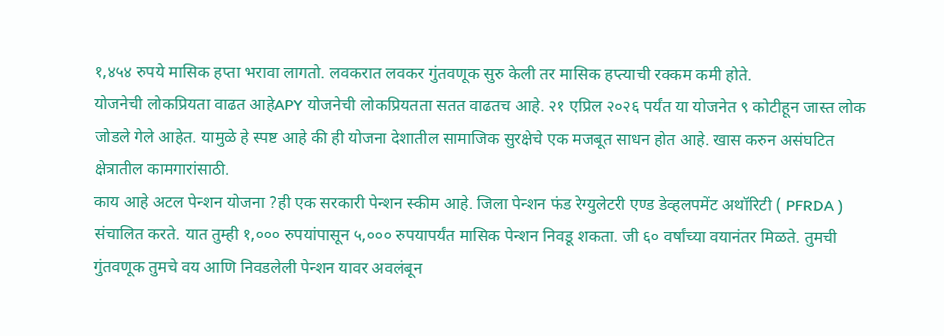१,४५४ रुपये मासिक हप्ता भरावा लागतो. लवकरात लवकर गुंतवणूक सुरु केली तर मासिक हप्त्याची रक्कम कमी होते.
योजनेची लोकप्रियता वाढत आहेAPY योजनेची लोकप्रियतता सतत वाढतच आहे. २१ एप्रिल २०२६ पर्यंत या योजनेत ९ कोटीहून जास्त लोक जोडले गेले आहेत. यामुळे हे स्पष्ट आहे की ही योजना देशातील सामाजिक सुरक्षेचे एक मजबूत साधन होत आहे. खास करुन असंघटित क्षेत्रातील कामगारांसाठी.
काय आहे अटल पेन्शन योजना ?ही एक सरकारी पेन्शन स्कीम आहे. जिला पेन्शन फंड रेग्युलेटरी एण्ड डेव्हलपमेंट अथॉरिटी ( PFRDA ) संचालित करते. यात तुम्ही १,००० रुपयांपासून ५,००० रुपयापर्यंत मासिक पेन्शन निवडू शकता. जी ६० वर्षांच्या वयानंतर मिळते. तुमची गुंतवणूक तुमचे वय आणि निवडलेली पेन्शन यावर अवलंबून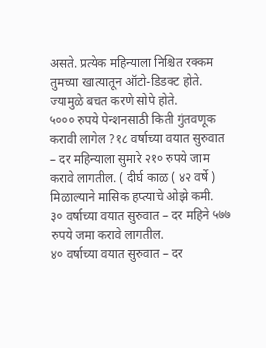असते. प्रत्येक महिन्याला निश्चित रक्कम तुमच्या खात्यातून ऑटो-डिडक्ट होते. ज्यामुळे बचत करणे सोपे होते.
५००० रुपये पेन्शनसाठी किती गुंतवणूक करावी लागेल ?१८ वर्षाच्या वयात सुरुवात – दर महिन्याला सुमारे २१० रुपये जाम करावे लागतील. ( दीर्घ काळ ( ४२ वर्षे ) मिळाल्याने मासिक हप्त्याचे ओझे कमी.
३० वर्षाच्या वयात सुरुवात – दर महिने ५७७ रुपये जमा करावे लागतील.
४० वर्षाच्या वयात सुरुवात – दर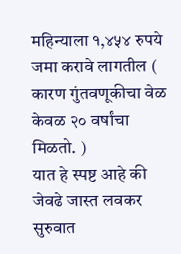महिन्याला १,४५४ रुपये जमा करावे लागतील ( कारण गुंतवणूकीचा वेळ केवळ २० वर्षांचा मिळतो. )
यात हे स्पष्ट आहे की जेवढे जास्त लवकर सुरुवात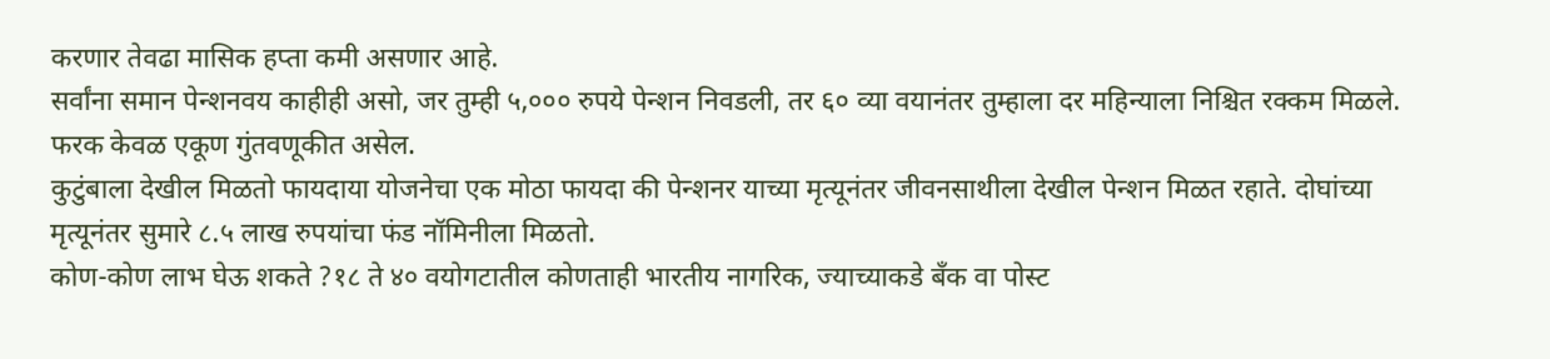करणार तेवढा मासिक हप्ता कमी असणार आहे.
सर्वांना समान पेन्शनवय काहीही असो, जर तुम्ही ५,००० रुपये पेन्शन निवडली, तर ६० व्या वयानंतर तुम्हाला दर महिन्याला निश्चित रक्कम मिळले. फरक केवळ एकूण गुंतवणूकीत असेल.
कुटुंबाला देखील मिळतो फायदाया योजनेचा एक मोठा फायदा की पेन्शनर याच्या मृत्यूनंतर जीवनसाथीला देखील पेन्शन मिळत रहाते. दोघांच्या मृत्यूनंतर सुमारे ८.५ लाख रुपयांचा फंड नॉमिनीला मिळतो.
कोण-कोण लाभ घेऊ शकते ?१८ ते ४० वयोगटातील कोणताही भारतीय नागरिक, ज्याच्याकडे बँक वा पोस्ट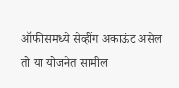ऑफीसमध्ये सेव्हींग अकाऊंट असेल तो या योजनेत सामील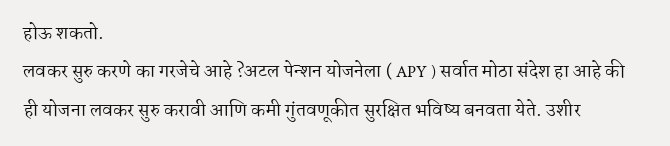होऊ शकतो.
लवकर सुरु करणे का गरजेचे आहे ?अटल पेन्शन योजनेला ( APY ) सर्वात मोठा संदेश हा आहे की ही योजना लवकर सुरु करावी आणि कमी गुंतवणूकीत सुरक्षित भविष्य बनवता येते. उशीर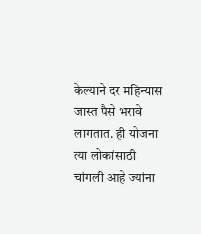केल्याने दर महिन्यास जास्त पैसे भरावे लागतात. ही योजना त्या लोकांसाठी चांगली आहे ज्यांना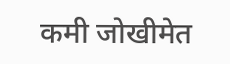कमी जोखीमेत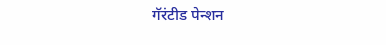गॅरंटीड पेन्शन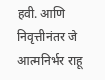हवी. आणि निवृत्तीनंतर जे आत्मनिर्भर राहू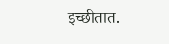इच्छीतात.